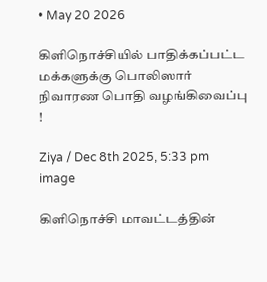• May 20 2026

கிளிநொச்சியில் பாதிக்கப்பட்ட மக்களுக்கு பொலிஸார் நிவாரண பொதி வழங்கிவைப்பு !

Ziya / Dec 8th 2025, 5:33 pm
image

கிளிநொச்சி மாவட்டத்தின்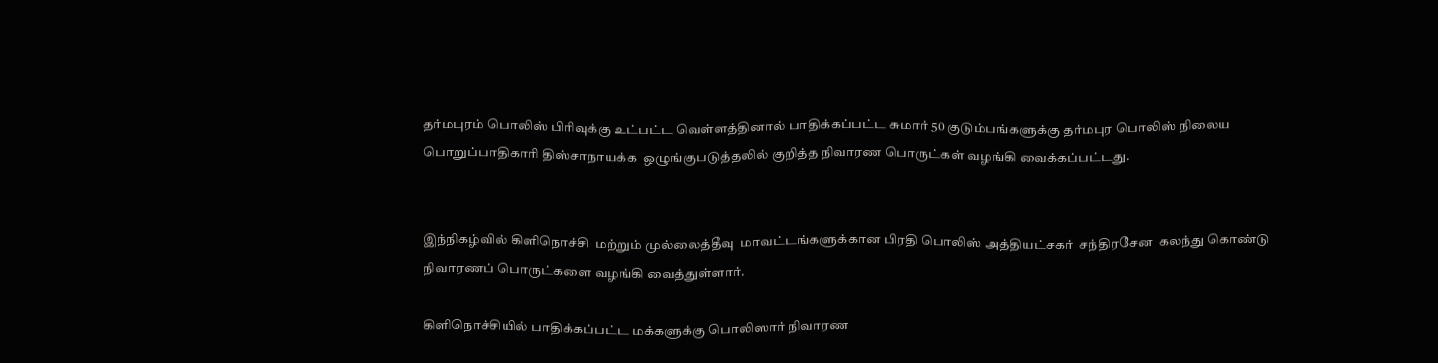தர்மபுரம் பொலிஸ் பிரிவுக்கு உட்பட்ட வெள்ளத்தினால் பாதிக்கப்பட்ட சுமார் 50 குடும்பங்களுக்கு தர்மபுர பொலிஸ் நிலைய பொறுப்பாதிகாரி திஸ்சாநாயக்க  ஒழுங்குபடுத்தலில் குறித்த நிவாரண பொருட்கள் வழங்கி வைக்கப்பட்டது.


இந்நிகழ்வில் கிளிநொச்சி  மற்றும் முல்லைத்தீவு  மாவட்டங்களுக்கான பிரதி பொலிஸ் அத்தியட்சகர்  சந்திரசேன  கலந்து கொண்டு நிவாரணப் பொருட்களை வழங்கி வைத்துள்ளார்.

கிளிநொச்சியில் பாதிக்கப்பட்ட மக்களுக்கு பொலிஸார் நிவாரண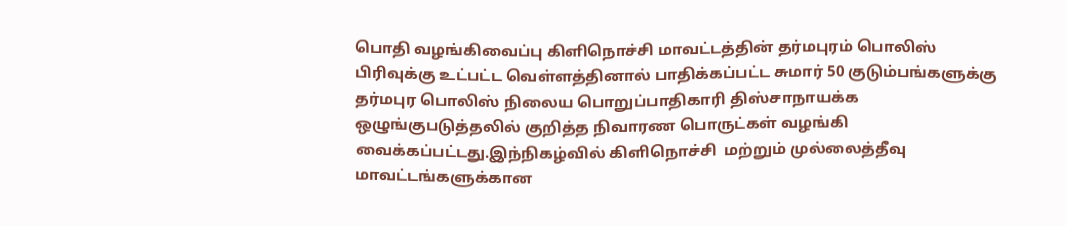பொதி வழங்கிவைப்பு கிளிநொச்சி மாவட்டத்தின் தர்மபுரம் பொலிஸ் பிரிவுக்கு உட்பட்ட வெள்ளத்தினால் பாதிக்கப்பட்ட சுமார் 50 குடும்பங்களுக்கு தர்மபுர பொலிஸ் நிலைய பொறுப்பாதிகாரி திஸ்சாநாயக்க  ஒழுங்குபடுத்தலில் குறித்த நிவாரண பொருட்கள் வழங்கி வைக்கப்பட்டது.இந்நிகழ்வில் கிளிநொச்சி  மற்றும் முல்லைத்தீவு  மாவட்டங்களுக்கான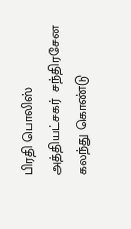பிரதி பொலிஸ் அத்தியட்சகர்  சந்திரசேன  கலந்து கொண்டு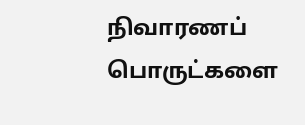நிவாரணப் பொருட்களை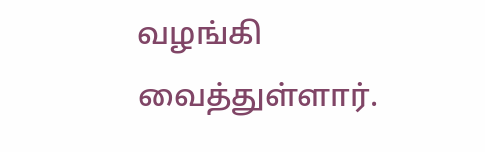வழங்கி வைத்துள்ளார்.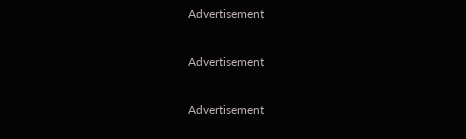Advertisement

Advertisement

Advertisement